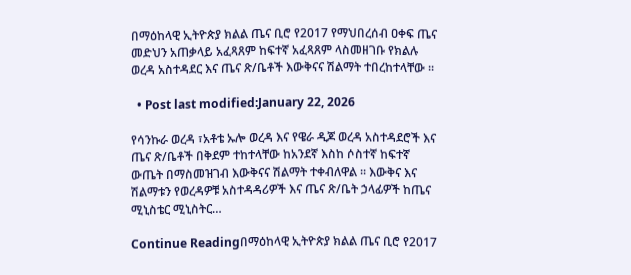በማዕከላዊ ኢትዮጵያ ክልል ጤና ቢሮ የ2017 የማህበረሰብ ዐቀፍ ጤና መድህን አጠቃላይ አፈጻጸም ከፍተኛ አፈጻጸም ላስመዘገቡ የክልሉ ወረዳ አስተዳደር እና ጤና ጽ/ቤቶች እውቅናና ሽልማት ተበረከተላቸው ፡፡

  • Post last modified:January 22, 2026

የሳንኩራ ወረዳ ፣አቶቴ ኡሎ ወረዳ እና የዌራ ዲጆ ወረዳ አስተዳደሮች እና ጤና ጽ/ቤቶች በቅደም ተከተላቸው ከአንደኛ እስከ ሶስተኛ ከፍተኛ ውጤት በማስመዝገብ እውቅናና ሽልማት ተቀብለዋል ፡፡ እውቅና እና ሽልማቱን የወረዳዎቹ አስተዳዳሪዎች እና ጤና ጽ/ቤት ኃላፊዎች ከጤና ሚኒስቴር ሚኒስትር…

Continue Readingበማዕከላዊ ኢትዮጵያ ክልል ጤና ቢሮ የ2017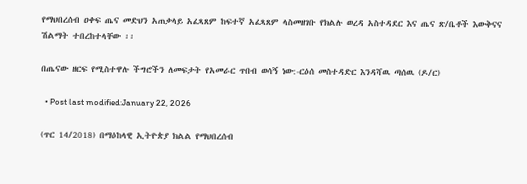የማህበረሰብ ዐቀፍ ጤና መድህን አጠቃላይ አፈጻጸም ከፍተኛ አፈጻጸም ላስመዘገቡ የክልሉ ወረዳ አስተዳደር እና ጤና ጽ/ቤቶች እውቅናና ሽልማት ተበረከተላቸው ፡፡

በጤናው ዘርፍ የሚስተዋሉ ችግሮችን ለመፍታት የአመራር ጥበብ ወሳኝ ነው:-ርዕሰ መስተዳድር እንዳሻዉ ጣሰዉ (ዶ/ር)

  • Post last modified:January 22, 2026

(ጥር 14/2018) በማዕከላዊ ኢትዮጵያ ክልል የማህበረሰብ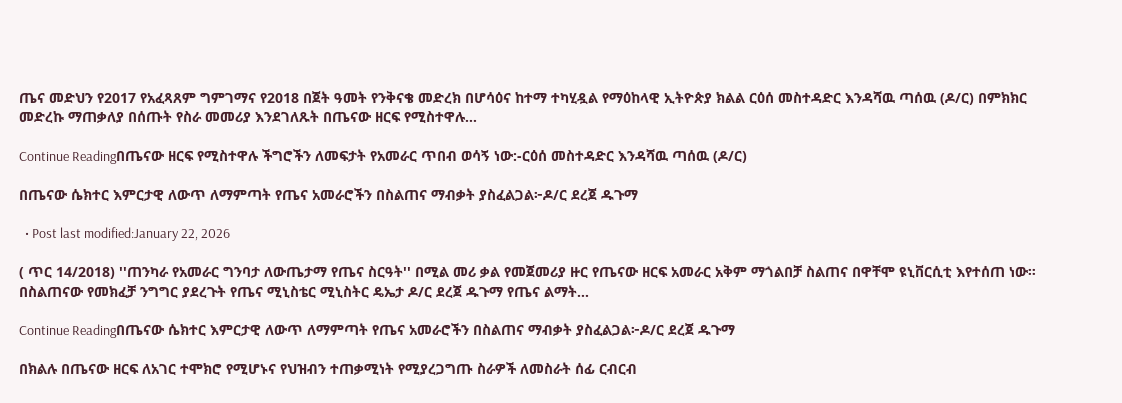ጤና መድህን የ2017 የአፈጻጸም ግምገማና የ2018 በጀት ዓመት የንቅናቄ መድረክ በሆሳዕና ከተማ ተካሂዷል የማዕከላዊ ኢትዮጵያ ክልል ርዕሰ መስተዳድር እንዳሻዉ ጣሰዉ (ዶ/ር) በምክክር መድረኩ ማጠቃለያ በሰጡት የስራ መመሪያ እንደገለጹት በጤናው ዘርፍ የሚስተዋሉ…

Continue Readingበጤናው ዘርፍ የሚስተዋሉ ችግሮችን ለመፍታት የአመራር ጥበብ ወሳኝ ነው:-ርዕሰ መስተዳድር እንዳሻዉ ጣሰዉ (ዶ/ር)

በጤናው ሴክተር እምርታዊ ለውጥ ለማምጣት የጤና አመራሮችን በስልጠና ማብቃት ያስፈልጋል፦ዶ/ር ደረጀ ዱጉማ

  • Post last modified:January 22, 2026

( ጥር 14/2018) ''ጠንካራ የአመራር ግንባታ ለውጤታማ የጤና ስርዓት'' በሚል መሪ ቃል የመጀመሪያ ዙር የጤናው ዘርፍ አመራር አቅም ማጎልበቻ ስልጠና በዋቸሞ ዩኒቨርሲቲ እየተሰጠ ነው። በስልጠናው የመክፈቻ ንግግር ያደረጉት የጤና ሚኒስቴር ሚኒስትር ዴኤታ ዶ/ር ደረጀ ዱጉማ የጤና ልማት…

Continue Readingበጤናው ሴክተር እምርታዊ ለውጥ ለማምጣት የጤና አመራሮችን በስልጠና ማብቃት ያስፈልጋል፦ዶ/ር ደረጀ ዱጉማ

በክልሉ በጤናው ዘርፍ ለአገር ተሞክሮ የሚሆኑና የህዝብን ተጠቃሚነት የሚያረጋግጡ ስራዎች ለመስራት ሰፊ ርብርብ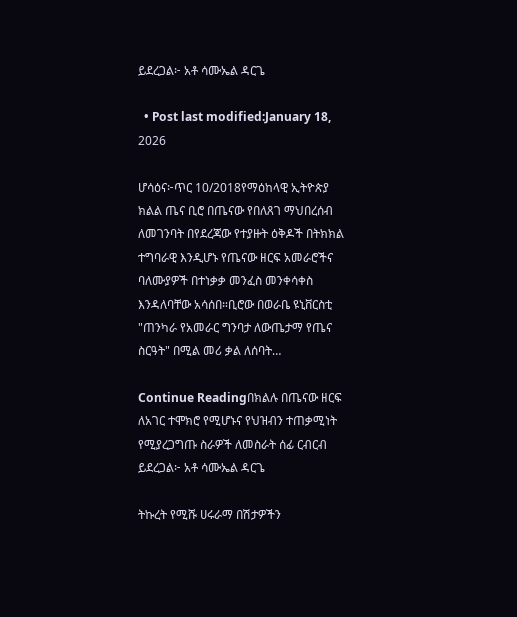ይደረጋል፦ አቶ ሳሙኤል ዳርጌ

  • Post last modified:January 18, 2026

ሆሳዕና፦ጥር 10/2018የማዕከላዊ ኢትዮጵያ ክልል ጤና ቢሮ በጤናው የበለጸገ ማህበረሰብ ለመገንባት በየደረጃው የተያዙት ዕቅዶች በትክክል ተግባራዊ እንዲሆኑ የጤናው ዘርፍ አመራሮችና ባለሙያዎች በተነቃቃ መንፈስ መንቀሳቀስ እንዳለባቸው አሳሰበ።ቢሮው በወራቤ ዩኒቨርስቲ "ጠንካራ የአመራር ግንባታ ለውጤታማ የጤና ስርዓት" በሚል መሪ ቃል ለሰባት…

Continue Readingበክልሉ በጤናው ዘርፍ ለአገር ተሞክሮ የሚሆኑና የህዝብን ተጠቃሚነት የሚያረጋግጡ ስራዎች ለመስራት ሰፊ ርብርብ ይደረጋል፦ አቶ ሳሙኤል ዳርጌ

ትኩረት የሚሹ ሀሩራማ በሽታዎችን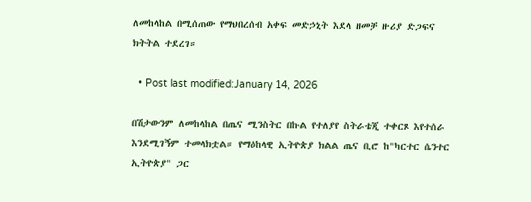ለመከላከል በሚሰጠው የማህበረሰብ አቀፍ መድኃኒት እደላ ዘመቻ ዙሪያ ድጋፍና ክትትል ተደረገ።

  • Post last modified:January 14, 2026

በሽታውንም ለመከላከል በጤና ሚንስትር በኩል የተለያየ ስትራቴጂ ተቀርጾ እየተሰራ እንደሚገኝም ተመላክቷል። የማዕከላዊ ኢትዮጵያ ክልል ጤና ቢሮ ከ"ካርተር ሴንተር ኢትዮጵያ" ጋር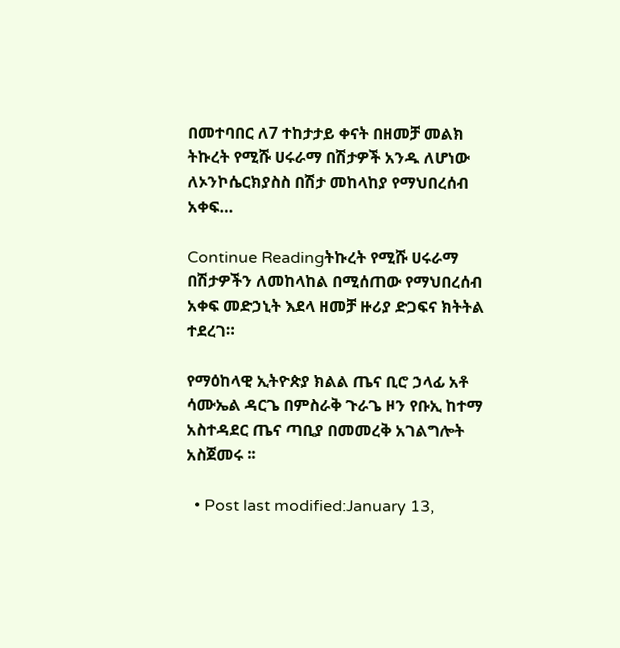በመተባበር ለ7 ተከታታይ ቀናት በዘመቻ መልክ ትኩረት የሚሹ ሀሩራማ በሽታዎች አንዱ ለሆነው ለኦንኮሴርክያስስ በሽታ መከላከያ የማህበረሰብ አቀፍ…

Continue Readingትኩረት የሚሹ ሀሩራማ በሽታዎችን ለመከላከል በሚሰጠው የማህበረሰብ አቀፍ መድኃኒት እደላ ዘመቻ ዙሪያ ድጋፍና ክትትል ተደረገ።

የማዕከላዊ ኢትዮጵያ ክልል ጤና ቢሮ ኃላፊ አቶ ሳሙኤል ዳርጌ በምስራቅ ጉራጌ ዞን የቡኢ ከተማ አስተዳደር ጤና ጣቢያ በመመረቅ አገልግሎት አስጀመሩ ፡፡

  • Post last modified:January 13,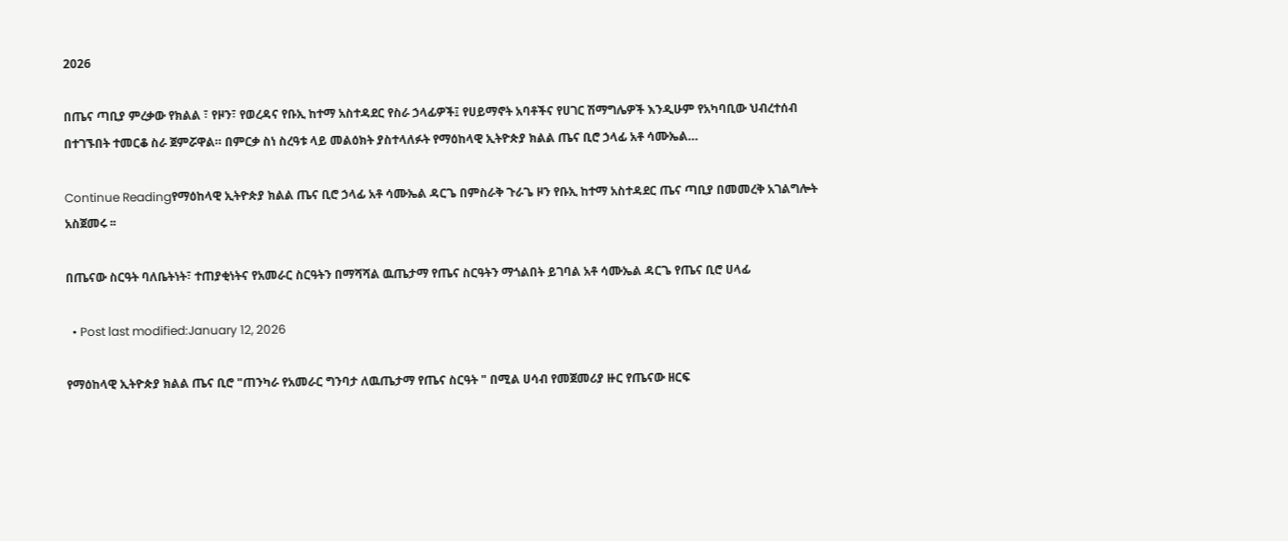2026

በጤና ጣቢያ ምረቃው የክልል ፣ የዞን፣ የወረዳና የቡኢ ከተማ አስተዳደር የስራ ኃላፊዎች፤ የሀይማኖት አባቶችና የሀገር ሽማግሌዎች እንዲሁም የአካባቢው ህብረተሰብ በተገኙበት ተመርቆ ስራ ጀምሯዋል። በምርቃ ስነ ስረዓቱ ላይ መልዕክት ያስተላለፉት የማዕከላዊ ኢትዮጵያ ክልል ጤና ቢሮ ኃላፊ አቶ ሳሙኤል…

Continue Readingየማዕከላዊ ኢትዮጵያ ክልል ጤና ቢሮ ኃላፊ አቶ ሳሙኤል ዳርጌ በምስራቅ ጉራጌ ዞን የቡኢ ከተማ አስተዳደር ጤና ጣቢያ በመመረቅ አገልግሎት አስጀመሩ ፡፡

በጤናው ስርዓት ባለቤትነት፣ ተጠያቂነትና የአመራር ስርዓትን በማሻሻል ዉጤታማ የጤና ስርዓትን ማጎልበት ይገባል አቶ ሳሙኤል ዳርጌ የጤና ቢሮ ሀላፊ

  • Post last modified:January 12, 2026

የማዕከላዊ ኢትዮጵያ ክልል ጤና ቢሮ "ጠንካራ የአመራር ግንባታ ለዉጤታማ የጤና ስርዓት " በሚል ሀሳብ የመጀመሪያ ዙር የጤናው ዘርፍ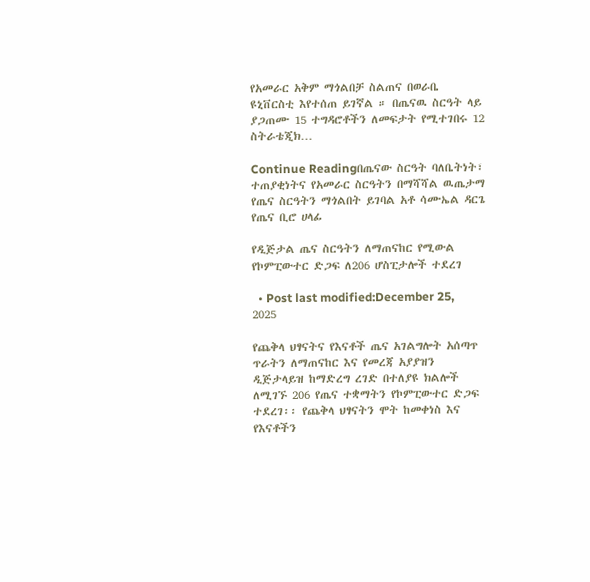የአመራር አቅም ማጎልበቻ ስልጠና በወራቤ ዩኒቨርስቲ እየተሰጠ ይገኛል ። በጤናዉ ስርዓት ላይ ያጋጠሙ 15 ተግዳሮቶችን ለመፍታት የሚተገበሩ 12 ስትራቴጂክ…

Continue Readingበጤናው ስርዓት ባለቤትነት፣ ተጠያቂነትና የአመራር ስርዓትን በማሻሻል ዉጤታማ የጤና ስርዓትን ማጎልበት ይገባል አቶ ሳሙኤል ዳርጌ የጤና ቢሮ ሀላፊ

የዲጅታል ጤና ስርዓትን ለማጠናከር የሚውል የኮምፒውተር ድጋፍ ለ206 ሆስፒታሎች ተደረገ

  • Post last modified:December 25, 2025

የጨቅላ ህፃናትና የእናቶች ጤና አገልግሎት አሰጣጥ ጥራትን ለማጠናከር እና የመረጃ አያያዝን ዲጅታላይዝ ከማድረግ ረገድ በተለያዩ ክልሎች ለሚገኙ 206 የጤና ተቋማትን የኮምፒውተር ድጋፍ ተደረገ፡፡ የጨቅላ ህፃናትን ሞት ከመቀነስ እና የእናቶችን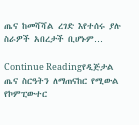ጤና ከመሻሻል ረገድ እየተሰሩ ያሉ ስራዎች አበረታች ቢሆኑም…

Continue Readingየዲጅታል ጤና ስርዓትን ለማጠናከር የሚውል የኮምፒውተር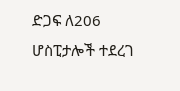ድጋፍ ለ206 ሆስፒታሎች ተደረገ